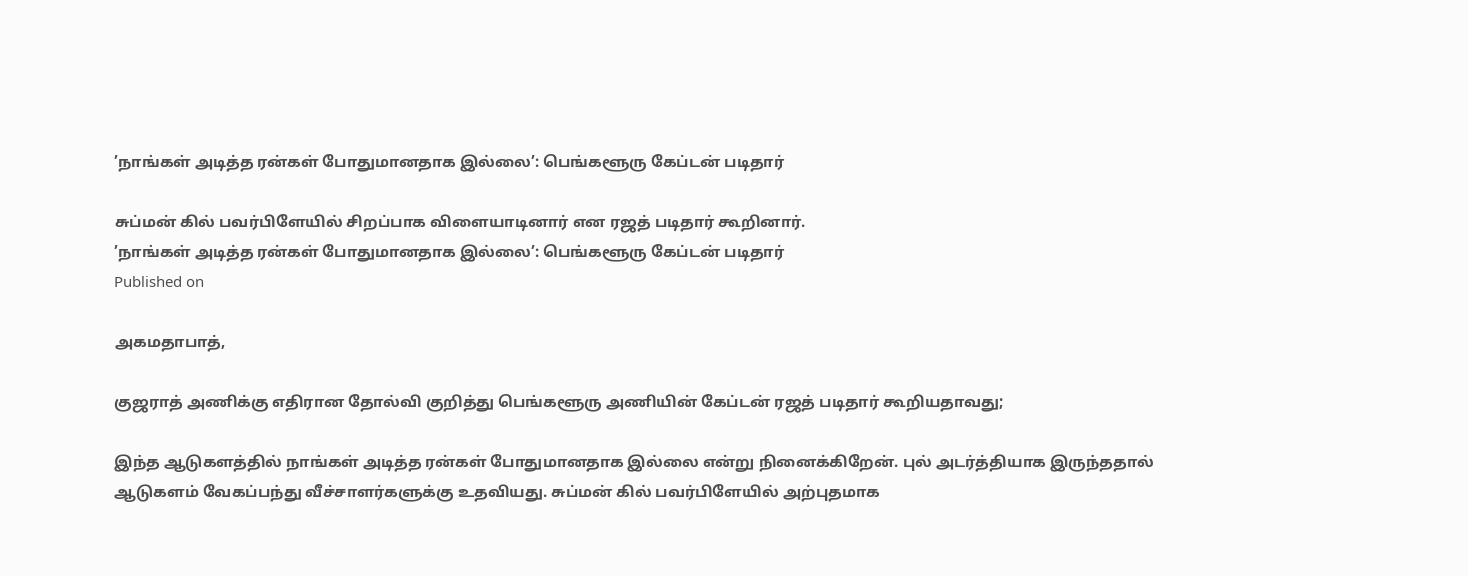’நாங்கள் அடித்த ரன்கள் போதுமானதாக இல்லை’: பெங்களூரு கேப்டன் படிதார்

சுப்மன் கில் பவர்பிளேயில் சிறப்பாக விளையாடினார் என ரஜத் படிதார் கூறினார்.
’நாங்கள் அடித்த ரன்கள் போதுமானதாக இல்லை’: பெங்களூரு கேப்டன் படிதார்
Published on

அகமதாபாத்,

குஜராத் அணிக்கு எதிரான தோல்வி குறித்து பெங்களூரு அணியின் கேப்டன் ரஜத் படிதார் கூறியதாவது;

இந்த ஆடுகளத்தில் நாங்கள் அடித்த ரன்கள் போதுமானதாக இல்லை என்று நினைக்கிறேன். புல் அடர்த்தியாக இருந்ததால் ஆடுகளம் வேகப்பந்து வீச்சாளர்களுக்கு உதவியது. சுப்மன் கில் பவர்பிளேயில் அற்புதமாக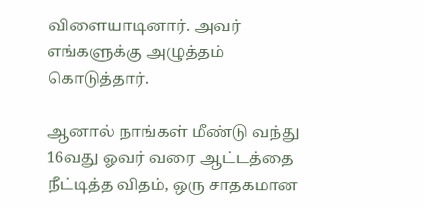விளையாடினார். அவர் எங்களுக்கு அழுத்தம் கொடுத்தார்.

ஆனால் நாங்கள் மீண்டு வந்து 16வது ஓவர் வரை ஆட்டத்தை நீட்டித்த விதம், ஒரு சாதகமான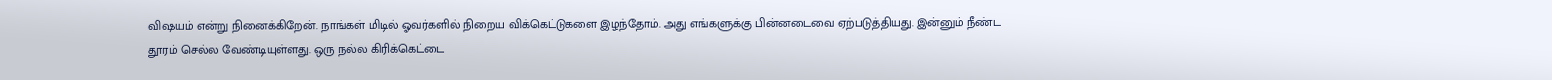விஷயம் என்று நினைக்கிறேன். நாங்கள் மிடில் ஓவர்களில் நிறைய விக்கெட்டுகளை இழந்தோம். அது எங்களுக்கு பின்னடைவை ஏற்படுத்தியது. இன்னும் நீண்ட தூரம் செல்ல வேண்டியுள்ளது. ஒரு நல்ல கிரிக்கெட்டை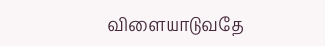விளையாடுவதே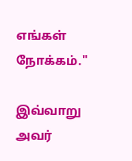எங்கள் நோக்கம்."

இவ்வாறு அவர்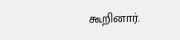கூறினார்.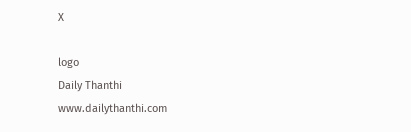X

logo
Daily Thanthi
www.dailythanthi.com